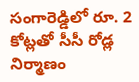సంగారెడ్డిలో రూ. 2 కోట్లతో సీసీ రోడ్ల నిర్మాణం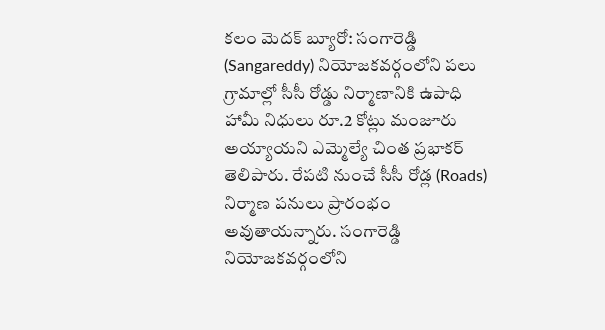కలం మెదక్ బ్యూరో: సంగారెడ్డి (Sangareddy) నియోజకవర్గంలోని పలు గ్రామాల్లో సీసీ రోడ్డు నిర్మాణానికి ఉపాధి హామీ నిధులు రూ.2 కోట్లు మంజూరు అయ్యాయని ఎమ్మెల్యే చింత ప్రభాకర్ తెలిపారు. రేపటి నుంచే సీసీ రోడ్ల (Roads) నిర్మాణ పనులు ప్రారంభం అవుతాయన్నారు. సంగారెడ్డి నియోజకవర్గంలోని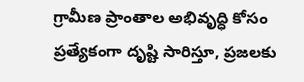గ్రామీణ ప్రాంతాల అభివృద్ధి కోసం ప్రత్యేకంగా దృష్టి సారిస్తూ, ప్రజలకు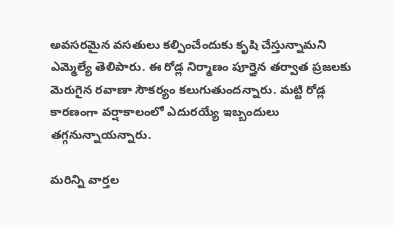అవసరమైన వసతులు కల్పించేందుకు కృషి చేస్తున్నామని ఎమ్మెల్యే తెలిపారు. ఈ రోడ్ల నిర్మాణం పూర్తైన తర్వాత ప్రజలకు మెరుగైన రవాణా సౌకర్యం కలుగుతుందన్నారు. మట్టి రోడ్ల కారణంగా వర్షాకాలంలో ఎదురయ్యే ఇబ్బందులు తగ్గనున్నాయన్నారు.

మ‌రిన్ని వార్త‌ల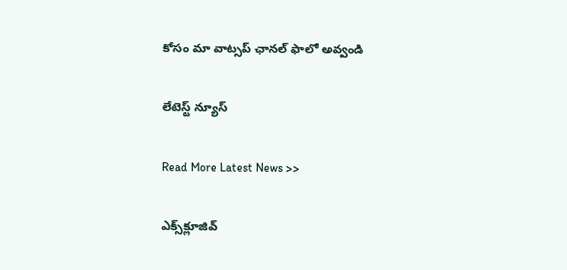కోసం మా వాట్స‌ప్ ఛాన‌ల్ ఫాలో అవ్వండి

లేటెస్ట్ న్యూస్‌

Read More Latest News >>

ఎక్స్‌క్లూజివ్‌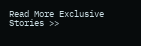Read More Exclusive Stories >>